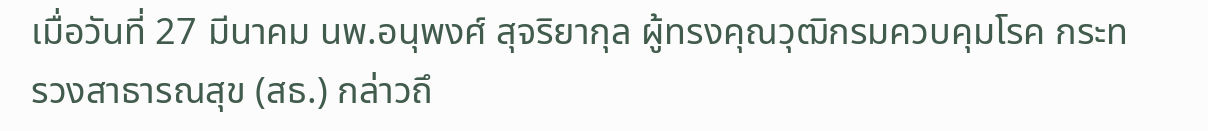เมื่อวันที่ 27 มีนาคม นพ.อนุพงศ์ สุจริยากุล ผู้ทรงคุณวุฒิกรมควบคุมโรค กระทรวงสาธารณสุข (สธ.) กล่าวถึ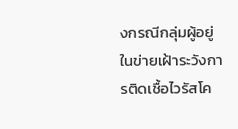งกรณีกลุ่มผู้อยู่ในข่ายเฝ้าระวังการติดเชื้อไวรัสโค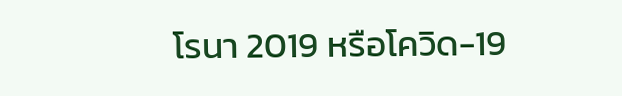โรนา 2019 หรือโควิด-19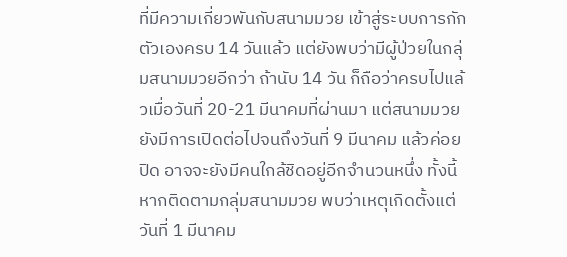ที่มีความเกี่ยวพันกับสนามมวย เข้าสู่ระบบการกักตัวเองครบ 14 วันแล้ว แต่ยังพบว่ามีผู้ป่วยในกลุ่มสนามมวยอีกว่า ถ้านับ 14 วัน ก็ถือว่าครบไปแล้วเมื่อวันที่ 20-21 มีนาคมที่ผ่านมา แต่สนามมวยยังมีการเปิดต่อไปจนถึงวันที่ 9 มีนาคม แล้วค่อยปิด อาจจะยังมีคนใกล้ชิดอยู่อีกจำนวนหนึ่ง ทั้งนี้ หากติดตามกลุ่มสนามมวย พบว่าเหตุเกิดตั้งแต่วันที่ 1 มีนาคม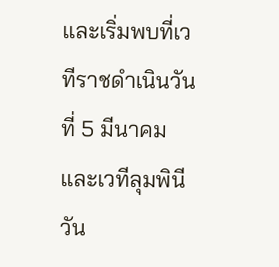และเริ่มพบที่เวทีราชดำเนินวันที่ 5 มีนาคม และเวทีลุมพินี วัน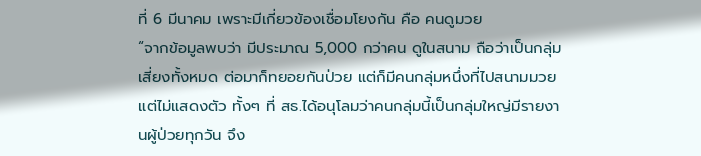ที่ 6 มีนาคม เพราะมีเกี่ยวข้องเชื่อมโยงกัน คือ คนดูมวย
“จากข้อมูลพบว่า มีประมาณ 5,000 กว่าคน ดูในสนาม ถือว่าเป็นกลุ่มเสี่ยงทั้งหมด ต่อมาก็ทยอยกันป่วย แต่ก็มีคนกลุ่มหนึ่งที่ไปสนามมวย แต่ไม่แสดงตัว ทั้งๆ ที่ สธ.ได้อนุโลมว่าคนกลุ่มนี้เป็นกลุ่มใหญ่มีรายงานผู้ป่วยทุกวัน จึง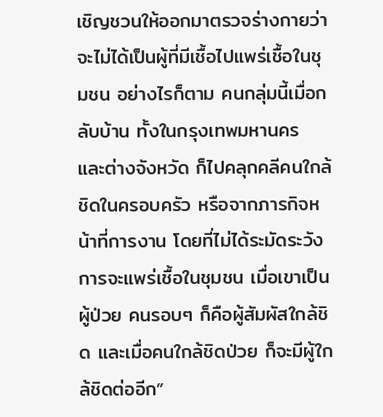เชิญชวนให้ออกมาตรวจร่างกายว่าจะไม่ได้เป็นผู้ที่มีเชื้อไปแพร่เชื้อในชุมชน อย่างไรก็ตาม คนกลุ่มนี้เมื่อกลับบ้าน ทั้งในกรุงเทพมหานคร และต่างจังหวัด ก็ไปคลุกคลีคนใกล้ชิดในครอบครัว หรือจากภารกิจหน้าที่การงาน โดยที่ไม่ได้ระมัดระวังการจะแพร่เชื้อในชุมชน เมื่อเขาเป็นผู้ป่วย คนรอบๆ ก็คือผู้สัมผัสใกล้ชิด และเมื่อคนใกล้ชิดป่วย ก็จะมีผู้ใกล้ชิดต่ออีก”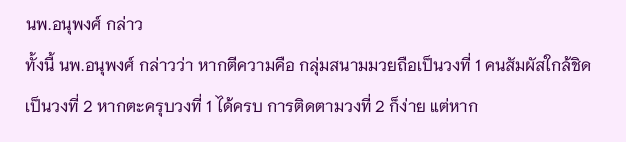นพ.อนุพงศ์ กล่าว
ทั้งนี้ นพ.อนุพงศ์ กล่าวว่า หากตีความคือ กลุ่มสนามมวยถือเป็นวงที่ 1 คนสัมผัสใกล้ชิดเป็นวงที่ 2 หากตะครุบวงที่ 1 ได้ครบ การติดตามวงที่ 2 ก็ง่าย แต่หาก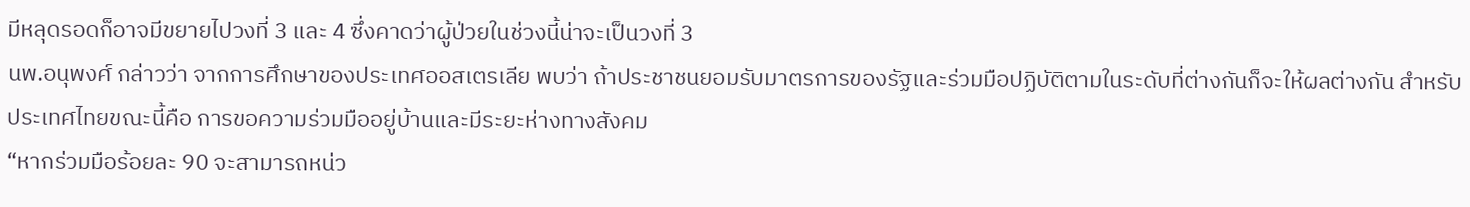มีหลุดรอดก็อาจมีขยายไปวงที่ 3 และ 4 ซึ่งคาดว่าผู้ป่วยในช่วงนี้น่าจะเป็นวงที่ 3
นพ.อนุพงศ์ กล่าวว่า จากการศึกษาของประเทศออสเตรเลีย พบว่า ถ้าประชาชนยอมรับมาตรการของรัฐและร่วมมือปฏิบัติตามในระดับที่ต่างกันก็จะให้ผลต่างกัน สำหรับประเทศไทยขณะนี้คือ การขอความร่วมมืออยู่บ้านและมีระยะห่างทางสังคม
“หากร่วมมือร้อยละ 90 จะสามารถหน่ว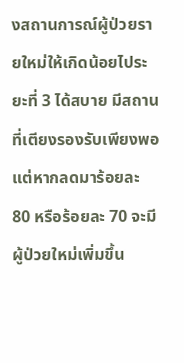งสถานการณ์ผู้ป่วยรายใหม่ให้เกิดน้อยไประยะที่ 3 ได้สบาย มีสถานที่เตียงรองรับเพียงพอ แต่หากลดมาร้อยละ 80 หรือร้อยละ 70 จะมีผู้ป่วยใหม่เพิ่มขึ้น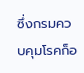ซึ่งกรมควบคุมโรคก็อ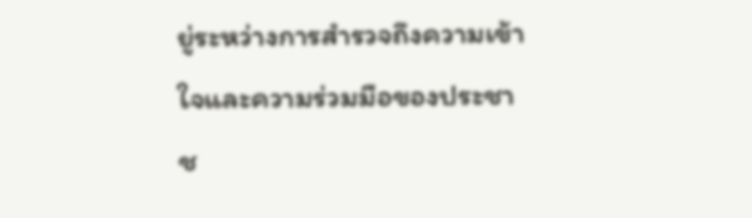ยู่ระหว่างการสำรวจถึงความเข้าใจและความร่วมมือของประชาช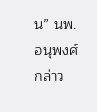น” นพ.อนุพงศ์ กล่าว